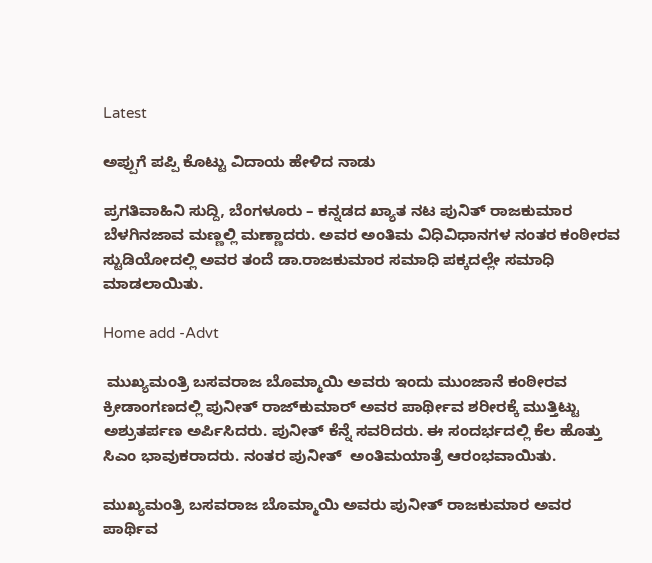Latest

ಅಪ್ಪುಗೆ ಪಪ್ಪಿ ಕೊಟ್ಟು ವಿದಾಯ ಹೇಳಿದ ನಾಡು

ಪ್ರಗತಿವಾಹಿನಿ ಸುದ್ದಿ, ಬೆಂಗಳೂರು – ಕನ್ನಡದ ಖ್ಯಾತ ನಟ ಪುನಿತ್ ರಾಜಕುಮಾರ   ಬೆಳಗಿನಜಾವ ಮಣ್ಣಲ್ಲಿ ಮಣ್ಣಾದರು. ಅವರ ಅಂತಿಮ ವಿಧಿವಿಧಾನಗಳ ನಂತರ ಕಂಠೀರವ ಸ್ಟುಡಿಯೋದಲ್ಲಿ ಅವರ ತಂದೆ ಡಾ.ರಾಜಕುಮಾರ ಸಮಾಧಿ ಪಕ್ಕದಲ್ಲೇ ಸಮಾಧಿ ಮಾಡಲಾಯಿತು.

Home add -Advt

 ಮುಖ್ಯಮಂತ್ರಿ ಬಸವರಾಜ ಬೊಮ್ಮಾಯಿ ಅವರು ಇಂದು ಮುಂಜಾನೆ ಕಂಠೀರವ ಕ್ರೀಡಾಂಗಣದಲ್ಲಿ ಪುನೀತ್ ರಾಜ್‍ಕುಮಾರ್ ಅವರ ಪಾರ್ಥೀವ ಶರೀರಕ್ಕೆ ಮುತ್ತಿಟ್ಟು ಅಶ್ರುತರ್ಪಣ ಅರ್ಪಿಸಿದರು. ಪುನೀತ್ ಕೆನ್ನೆ ಸವರಿದರು. ಈ ಸಂದರ್ಭದಲ್ಲಿ ಕೆಲ ಹೊತ್ತು ಸಿಎಂ ಭಾವುಕರಾದರು. ನಂತರ ಪುನೀತ್  ಅಂತಿಮಯಾತ್ರೆ ಆರಂಭವಾಯಿತು.

ಮುಖ್ಯಮಂತ್ರಿ ಬಸವರಾಜ ಬೊಮ್ಮಾಯಿ‌ ಅವರು ಪುನೀತ್ ರಾಜಕುಮಾರ ಅವರ ಪಾರ್ಥಿವ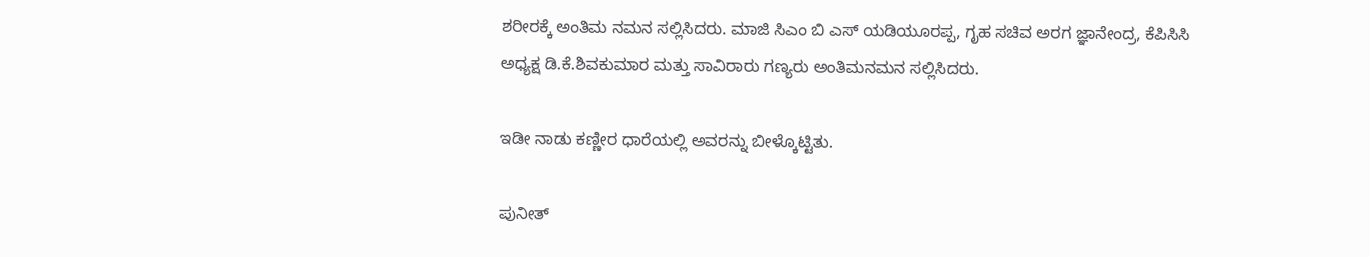ಶರೀರಕ್ಕೆ ಅಂತಿಮ‌ ನಮನ ಸಲ್ಲಿಸಿದರು. ಮಾಜಿ ಸಿಎಂ ಬಿ ಎಸ್ ಯಡಿಯೂರಪ್ಪ, ಗೃಹ ಸಚಿವ ಅರಗ ಜ್ಞಾನೇಂದ್ರ, ಕೆಪಿಸಿಸಿ ಅಧ್ಯಕ್ಷ ಡಿ.ಕೆ.ಶಿವಕುಮಾರ ಮತ್ತು ಸಾವಿರಾರು ಗಣ್ಯರು ಅಂತಿಮ‌ನಮನ ಸಲ್ಲಿಸಿದರು.

ಇಡೀ ನಾಡು ಕಣ್ಣೀರ ಧಾರೆಯಲ್ಲಿ ಅವರನ್ನು ಬೀಳ್ಕೊಟ್ಟಿತು.

ಪುನೀತ್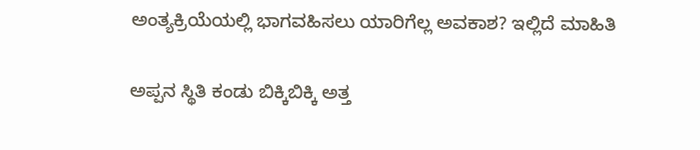ಅಂತ್ಯಕ್ರಿಯೆಯಲ್ಲಿ ಭಾಗವಹಿಸಲು ಯಾರಿಗೆಲ್ಲ ಅವಕಾಶ? ಇಲ್ಲಿದೆ ಮಾಹಿತಿ

ಅಪ್ಪನ ಸ್ಥಿತಿ ಕಂಡು ಬಿಕ್ಕಿಬಿಕ್ಕಿ ಅತ್ತ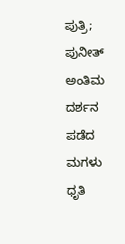ಪುತ್ರಿ; ಪುನೀತ್ ಅಂತಿಮ ದರ್ಶನ ಪಡೆದ ಮಗಳು ಧೃತಿ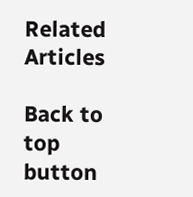Related Articles

Back to top button